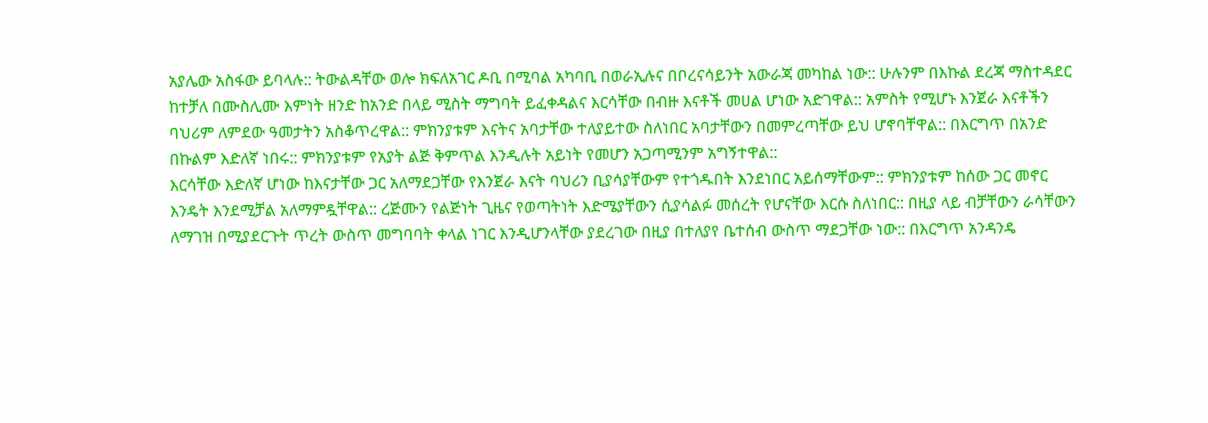አያሌው አስፋው ይባላሉ:: ትውልዳቸው ወሎ ክፍለአገር ዶቢ በሚባል አካባቢ በወራኢሉና በቦረናሳይንት አውራጃ መካከል ነው:: ሁሉንም በእኩል ደረጃ ማስተዳደር ከተቻለ በሙስሊሙ እምነት ዘንድ ከአንድ በላይ ሚስት ማግባት ይፈቀዳልና እርሳቸው በብዙ እናቶች መሀል ሆነው አድገዋል:: አምስት የሚሆኑ እንጀራ እናቶችን ባህሪም ለምደው ዓመታትን አስቆጥረዋል:: ምክንያቱም እናትና አባታቸው ተለያይተው ስለነበር አባታቸውን በመምረጣቸው ይህ ሆኖባቸዋል:: በእርግጥ በአንድ በኩልም እድለኛ ነበሩ:: ምክንያቱም የአያት ልጅ ቅምጥል እንዲሉት አይነት የመሆን አጋጣሚንም አግኝተዋል::
እርሳቸው እድለኛ ሆነው ከእናታቸው ጋር አለማደጋቸው የእንጀራ እናት ባህሪን ቢያሳያቸውም የተጎዱበት እንደነበር አይሰማቸውም:: ምክንያቱም ከሰው ጋር መኖር እንዴት እንደሚቻል አለማምዷቸዋል:: ረጅሙን የልጅነት ጊዜና የወጣትነት እድሜያቸውን ሲያሳልፉ መሰረት የሆናቸው እርሱ ስለነበር:: በዚያ ላይ ብቻቸውን ራሳቸውን ለማገዝ በሚያደርጉት ጥረት ውስጥ መግባባት ቀላል ነገር እንዲሆንላቸው ያደረገው በዚያ በተለያየ ቤተሰብ ውስጥ ማደጋቸው ነው:: በእርግጥ አንዳንዴ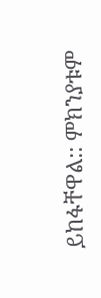ይከፋቸዋል:: ምክንያቱም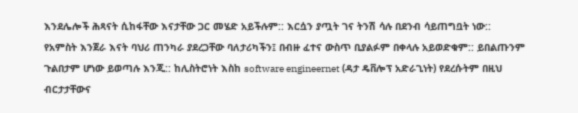እንደሌሎች ሕጻናት ሲከፋቸው እናታቸው ጋር መሄድ አይችሉም:: እርሷን ያጧት ገና ትንሽ ሳሉ በደንብ ሳይጠግቧት ነው::
የአምስት እንጀራ እናት ባህሪ ጠንካራ ያደረጋቸው ባለታሪካችን፤ በብዙ ፈተና ውስጥ ቢያልፉም በቀላሉ አይወድቁም:: ይበልጡንም ጉልበታም ሆነው ይወጣሉ እንጂ:: ከሊስትሮነት እስከ software engineernet (ዳታ ዴቨሎፕ አድራጊነት) የደረሱትም በዚህ ብርታታቸውና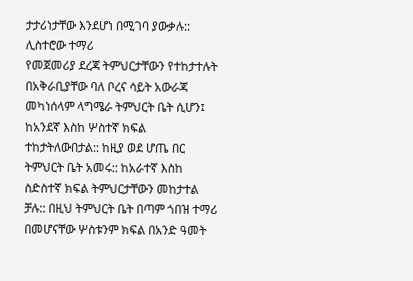ታታሪነታቸው እንደሆነ በሚገባ ያውቃሉ::
ሊስተሮው ተማሪ
የመጀመሪያ ደረጃ ትምህርታቸውን የተከታተሉት በአቅራቢያቸው ባለ ቦረና ሳይት አውራጃ መካነሰላም ላግሜራ ትምህርት ቤት ሲሆን፤ ከአንደኛ እስከ ሦስተኛ ክፍል ተከታትለውበታል:: ከዚያ ወደ ሆጤ በር ትምህርት ቤት አመሩ:: ከአራተኛ እስከ ስድስተኛ ክፍል ትምህርታቸውን መከታተል ቻሉ:: በዚህ ትምህርት ቤት በጣም ጎበዝ ተማሪ በመሆናቸው ሦስቱንም ክፍል በአንድ ዓመት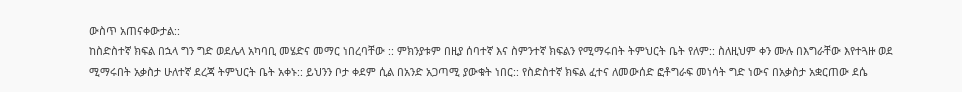ውስጥ አጠናቀውታል::
ከስድስተኛ ክፍል በኋላ ግን ግድ ወደሌላ አካባቢ መሄድና መማር ነበረባቸው :: ምክንያቱም በዚያ ሰባተኛ እና ስምንተኛ ክፍልን የሚማሩበት ትምህርት ቤት የለም:: ስለዚህም ቀን ሙሉ በእግራቸው እየተጓዙ ወደ ሚማሩበት አቃስታ ሁለተኛ ደረጃ ትምህርት ቤት አቀኑ:: ይህንን ቦታ ቀደም ሲል በአንድ አጋጣሚ ያውቁት ነበር:: የስድስተኛ ክፍል ፈተና ለመውሰድ ፎቶግራፍ መነሳት ግድ ነውና በአቃስታ አቋርጠው ደሴ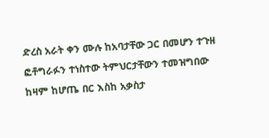ድረስ አራት ቀን ሙሉ ከአባታቸው ጋር በመሆን ተጉዘ ፎቶግራፉን ተነስተው ትምህርታቸውን ተመዝግበው ከዛም ከሆጤ በር እስከ አቃስታ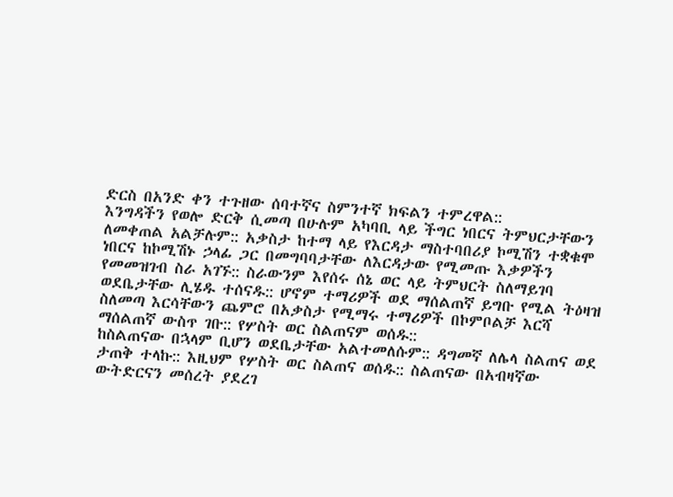ድርስ በአንድ ቀን ተጉዘው ሰባተኛና ስምንተኛ ክፍልን ተምረዋል::
እንግዳችን የወሎ ድርቅ ሲመጣ በሁሉም አካባቢ ላይ ችግር ነበርና ትምህርታቸውን ለመቀጠል አልቻሉም:: አቃስታ ከተማ ላይ የእርዳታ ማስተባበሪያ ኮሚሽን ተቋቁሞ ነበርና ከኮሚሽኑ ኃላፊ ጋር በመግባባታቸው ለእርዳታው የሚመጡ እቃዎችን የመመዝገብ ስራ አገኙ:: ስራውንም እየሰሩ ሰኔ ወር ላይ ትምህርት ስለማይገባ ወደቤታቸው ሊሄዱ ተሰናዱ:: ሆኖም ተማሪዎች ወደ ማሰልጠኛ ይግቡ የሚል ትዕዛዝ ስለመጣ እርሳቸውን ጨምሮ በአቃስታ የሚማሩ ተማሪዎች በኮምቦልቻ እርሻ ማሰልጠኛ ውስጥ ገቡ:: የሦስት ወር ስልጠናም ወሰዱ::
ከስልጠናው በኋላም ቢሆን ወደቤታቸው አልተመለሱም:: ዳግመኛ ለሌላ ስልጠና ወደ ታጠቅ ተላኩ:: እዚህም የሦስት ወር ስልጠና ወሰዱ:: ስልጠናው በአብዛኛው ውትድርናን መሰረት ያደረገ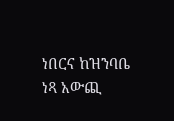ነበርና ከዝንባቤ ነጻ አውጪ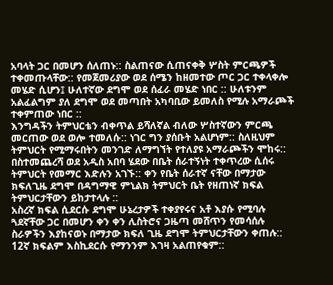አባላት ጋር በመሆን ሰለጠኑ:: ስልጠናው ሲጠናቀቅ ሦስት ምርጫዎች ተቀመጡላቸው:: የመጀመሪያው ወደ ሰሜን ከዘመተው ጦር ጋር ተቀላቀሎ መሄድ ሲሆን፤ ሁለተኛው ደግሞ ወደ ሰፈራ መሄድ ነበር :: ሁለቱንም አልፈልግም ያለ ደግሞ ወደ መጣበት አካባቢው ይመለስ የሚሉ አማራጮች ተቀምጠው ነበር ::
እንግዳችን ትምህርቴን ብቀጥል ይሻለኛል ብለው ሦስተኛውን ምርጫ መርጠው ወደ ወሎ ተመለሱ:: ነገር ግን ያሰቡት አልሆነም:: ስለዚህም ትምህርት የሚማሩበትን መንገድ ለማግኘት የተለያዩ አማራጮችን ሞከሩ:: በስተመጨረሻ ወደ አዲስ አበባ ሄደው በቤት ሰራተኝነት ተቀጥረው ሲሰሩ ትምህርት የመማር እድሉን አገኙ:: ቀን የቤት ሰራተኛ ናቸው በማታው ክፍለጊዜ ደግሞ በዳግማዊ ምኒልክ ትምህርት ቤት የዘጠነኛ ክፍል ትምህርታቸውን ይከታተላሉ ::
አስረኛ ክፍል ሲደርሱ ደግሞ ሁኔረታዎች ተቀያየሩና አቶ እያሱ የሚባሉ ጓደኛቸው ጋር በመሆን ቀን ቀን ሊስትሮና ጋዜጣ መሸጥን የመሳሰሉ ስራዎችን እያከናወኑ በማታው ክፍለ ጊዜ ደግሞ ትምህርታቸውን ቀጠሉ:: 12ኛ ክፍልም እስኪደርሱ የማንንም እገዛ አልጠየቁም::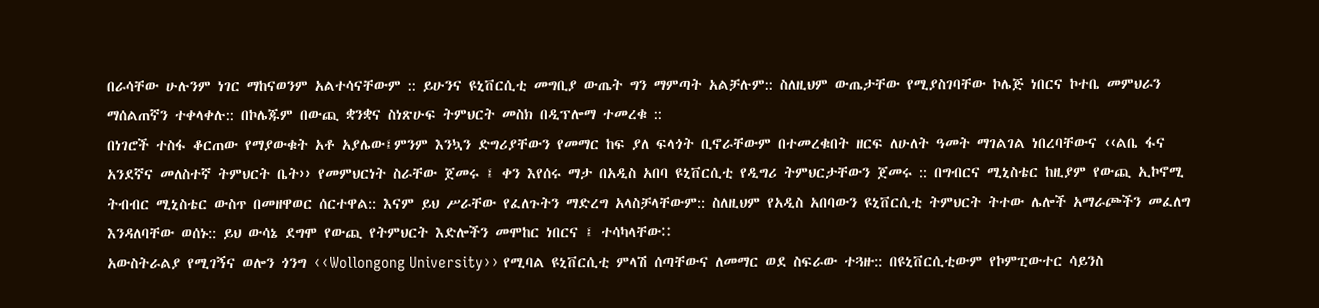በራሳቸው ሁሉንም ነገር ማከናወንም አልተሳናቸውም :: ይሁንና ዩኒቨርሲቲ መግቢያ ውጤት ግን ማምጣት አልቻሉም:: ስለዚህም ውጤታቸው የሚያስገባቸው ኮሌጅ ነበርና ኮተቤ መምህራን ማሰልጠኛን ተቀላቀሉ:: በኮሌጁም በውጪ ቋንቋና ስነጽሁፍ ትምህርት መስክ በዲፕሎማ ተመረቁ ::
በነገሮች ተስፋ ቆርጠው የማያውቁት አቶ አያሌው፤ምንም እንኳን ድግሪያቸውን የመማር ከፍ ያለ ፍላጎት ቢኖራቸውም በተመረቁበት ዘርፍ ለሁለት ዓመት ማገልገል ነበረባቸውና ‹‹ልቤ ፋና አንደኛና መለስተኛ ትምህርት ቤት›› የመምህርነት ስራቸው ጀመሩ ፤ ቀን እየሰሩ ማታ በአዲስ አበባ ዩኒቨርሲቲ የዲግሪ ትምህርታቸውን ጀመሩ :: በግብርና ሚኒስቴር ከዚያም የውጪ ኢኮኖሚ ትብብር ሚኒስቴር ውስጥ በመዘዋወር ሰርተዋል:: እናም ይህ ሥራቸው የፈለጉትን ማድረግ አላስቻላቸውም:: ስለዚህም የአዲስ አበባውን ዩኒቨርሲቲ ትምህርት ትተው ሌሎች አማራጮችን መፈለግ እንዳለባቸው ወሰኑ:: ይህ ውሳኔ ደግሞ የውጪ የትምህርት እድሎችን መሞከር ነበርና ፤ ተሳካላቸውⵆ
አውስትራልያ የሚገኝና ወሎን ጎንግ ‹‹Wollongong University›› የሚባል ዩኒቨርሲቲ ምላሽ ሰጣቸውና ለመማር ወደ ስፍራው ተጓዙ:: በዩኒቨርሲቲውም የኮምፒውተር ሳይንስ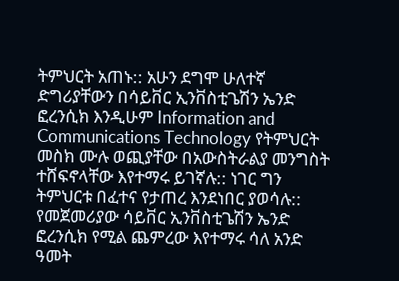ትምህርት አጠኑ:: አሁን ደግሞ ሁለተኛ ድግሪያቸውን በሳይቨር ኢንቨስቲጌሽን ኤንድ ፎረንሲክ እንዲሁም Information and Communications Technology የትምህርት መስክ ሙሉ ወጪያቸው በአውስትራልያ መንግስት ተሸፍኖላቸው እየተማሩ ይገኛሉ:: ነገር ግን ትምህርቱ በፈተና የታጠረ እንደነበር ያወሳሉ::
የመጀመሪያው ሳይቨር ኢንቨስቲጌሽን ኤንድ ፎረንሲክ የሚል ጨምረው እየተማሩ ሳለ አንድ ዓመት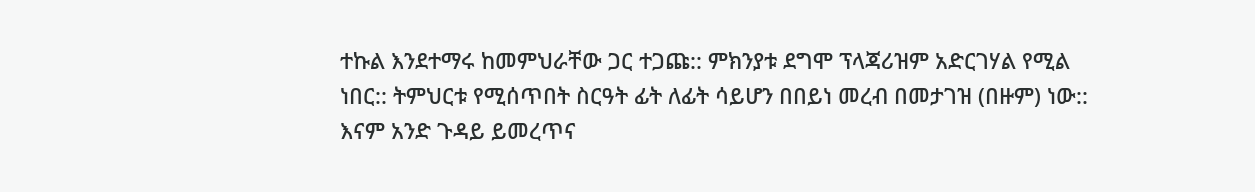ተኩል እንደተማሩ ከመምህራቸው ጋር ተጋጩ:: ምክንያቱ ደግሞ ፕላጃሪዝም አድርገሃል የሚል ነበር:: ትምህርቱ የሚሰጥበት ስርዓት ፊት ለፊት ሳይሆን በበይነ መረብ በመታገዝ (በዙም) ነው:: እናም አንድ ጉዳይ ይመረጥና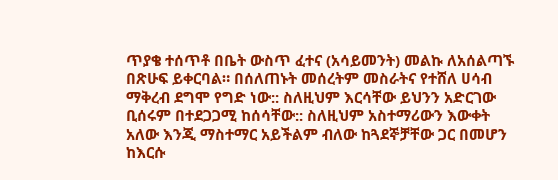ጥያቄ ተሰጥቶ በቤት ውስጥ ፈተና (አሳይመንት) መልኩ ለአሰልጣኙ በጽሁፍ ይቀርባል። በሰለጠኑት መሰረትም መስራትና የተሸለ ሀሳብ ማቅረብ ደግሞ የግድ ነው:: ስለዚህም እርሳቸው ይህንን አድርገው ቢሰሩም በተደጋጋሚ ከሰሳቸው:: ስለዚህም አስተማሪውን እውቀት አለው እንጂ ማስተማር አይችልም ብለው ከጓደኞቻቸው ጋር በመሆን ከእርሱ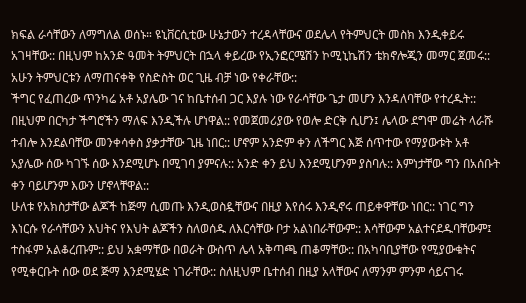ክፍል ራሳቸውን ለማግለል ወሰኑ። ዩኒቨርሲቲው ሁኔታውን ተረዳላቸውና ወደሌላ የትምህርት መስክ እንዲቀይሩ አገዛቸው:: በዚህም ከአንድ ዓመት ትምህርት በኋላ ቀይረው የኢንፎርሜሽን ኮሚኒኬሽን ቴክኖሎጂን መማር ጀመሩ:: አሁን ትምህርቱን ለማጠናቀቅ የስድስት ወር ጊዜ ብቻ ነው የቀራቸው::
ችግር የፈጠረው ጥንካሬ አቶ አያሌው ገና ከቤተሰብ ጋር እያሉ ነው የራሳቸው ጌታ መሆን እንዳለባቸው የተረዱት:: በዚህም በርካታ ችግሮችን ማለፍ እንዲችሉ ሆነዋል:: የመጀመሪያው የወሎ ድርቅ ሲሆን፤ ሌላው ደግሞ መሬት ላራሹ ተብሎ እንደልባቸው መንቀሳቀስ ያቃታቸው ጊዜ ነበር:: ሆኖም አንድም ቀን ለችግር እጅ ሰጥተው የማያውቱት አቶ አያሌው ሰው ካገኙ ሰው እንደሚሆኑ በሚገባ ያምናሉ:: አንድ ቀን ይህ እንደሚሆንም ያስባሉ:: እምነታቸው ግን በአሰቡት ቀን ባይሆንም እውን ሆኖላቸዋል::
ሁለቱ የአክስታቸው ልጆች ከጅማ ሲመጡ እንዲወስዷቸውና በዚያ እየሰሩ እንዲኖሩ ጠይቀዋቸው ነበር:: ነገር ግን እነርሱ የራሳቸውን እህትና የእህት ልጆችን ስለወሰዱ ለእርሳቸው ቦታ አልነበራቸውም:: እሳቸውም አልተናደዱባቸውም፤ ተስፋም አልቆረጡም:: ይህ አቋማቸው በወራት ውስጥ ሌላ አቅጣጫ ጠቆማቸው:: በአካባቢያቸው የሚያውቁትና የሚቀርቡት ሰው ወደ ጅማ እንደሚሄድ ነገራቸው:: ስለዚህም ቤተሰብ በዚያ አላቸውና ለማንም ምንም ሳይናገሩ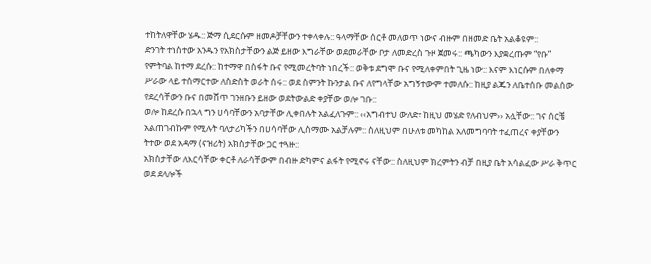ተከትለዋቸው ሄዱ:: ጅማ ሲደርሱም ዘመዶቻቸውን ተቀላቀሉ:: ዓላማቸው ሰርቶ መለወጥ ነውና ብዙም በዘመድ ቤት አልቆዩም::
ድንገት ተነስተው አንዱን የአክስታቸውን ልጅ ይዘው እግራቸው ወደመራቸው ቦታ ለመድረስ ጉዞ ጀመሩ:: ጫካውን እያቋረጡም “የቡ” የምትባል ከተማ ደረሱ:: ከተማዋ በስፋት ቡና የሚመረትባት ነበረች:: ወቅቱ ደግሞ ቡና የሚለቀምበት ጊዜ ነው:: እናም እነርሱም በለቀማ ሥራው ላይ ተሰማርተው ለስድስት ወራት ሰሩ:: ወደ ስምንት ኩንታል ቡና ለየግላቸው አግኝተውም ተመለሱ:: ከዚያ ልጁን ለቤተሰቡ መልሰው የደረሳቸውን ቡና በመሸጥ ገንዘቡን ይዘው ወደትውልድ ቀያቸው ወሎ ገቡ::
ወሎ ከደረሱ በኋላ ግን ሀሳባቸውን አባታቸው ሊቀበሉት አልፈለጉም:: ‹‹አግብተህ ውለድ፣ ከዚህ መሄድ የለብህም›› አሏቸው:: ገና ሰርቼ አልጠገብኩም የሚሉት ባለታሪካችን በሀሳባቸው ሊስማሙ አልቻሉም:: ስለዚህም በሁለቱ መካከል አለመግባባት ተፈጠረና ቀያቸውን ትተው ወደ አዳማ (ናዝሪት) አክስታቸው ጋር ተጓዙ::
አክስታቸው ለእርሳቸው ቀርቶ ለራሳቸውም በብዙ ድካምና ልፋት የሚኖሩ ናቸው:: ስለዚህም ክረምትን ብቻ በዚያ ቤት አሳልፈው ሥራ ቅጥር ወደ ደላሎች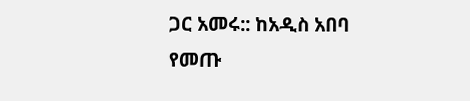ጋር አመሩ:: ከአዲስ አበባ የመጡ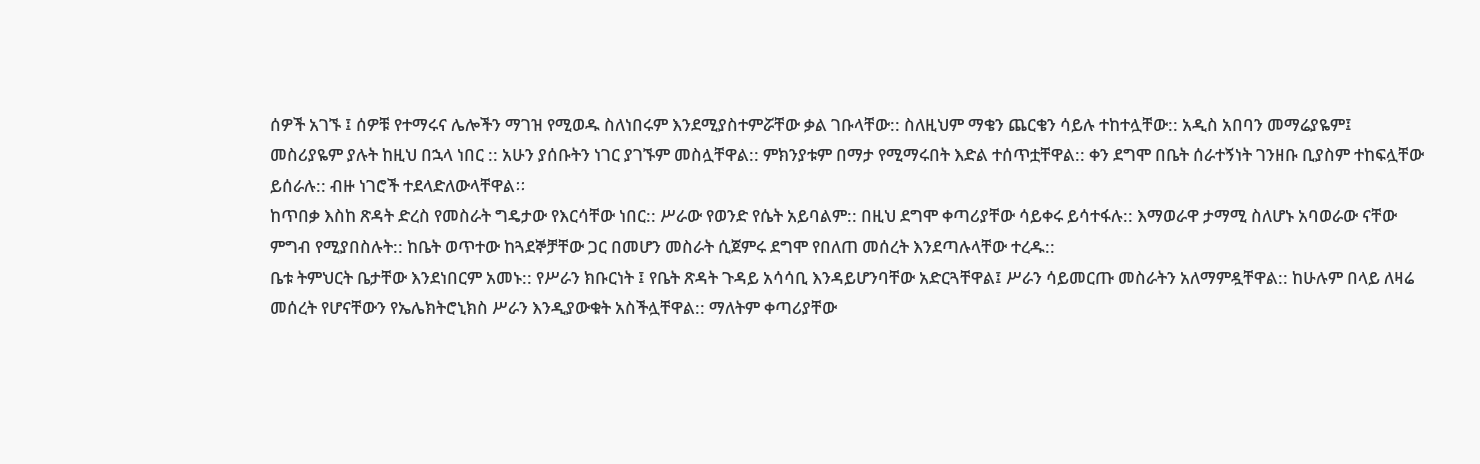ሰዎች አገኙ ፤ ሰዎቹ የተማሩና ሌሎችን ማገዝ የሚወዱ ስለነበሩም እንደሚያስተምሯቸው ቃል ገቡላቸው:: ስለዚህም ማቄን ጨርቄን ሳይሉ ተከተሏቸው:: አዲስ አበባን መማሬያዬም፤ መስሪያዬም ያሉት ከዚህ በኋላ ነበር :: አሁን ያሰቡትን ነገር ያገኙም መስሏቸዋል:: ምክንያቱም በማታ የሚማሩበት እድል ተሰጥቷቸዋል:: ቀን ደግሞ በቤት ሰራተኝነት ገንዘቡ ቢያስም ተከፍሏቸው ይሰራሉ:: ብዙ ነገሮች ተደላድለውላቸዋልⵆ
ከጥበቃ እስከ ጽዳት ድረስ የመስራት ግዴታው የእርሳቸው ነበር:: ሥራው የወንድ የሴት አይባልም:: በዚህ ደግሞ ቀጣሪያቸው ሳይቀሩ ይሳተፋሉ:: እማወራዋ ታማሚ ስለሆኑ አባወራው ናቸው ምግብ የሚያበስሉት:: ከቤት ወጥተው ከጓደኞቻቸው ጋር በመሆን መስራት ሲጀምሩ ደግሞ የበለጠ መሰረት እንደጣሉላቸው ተረዱ::
ቤቱ ትምህርት ቤታቸው እንደነበርም አመኑ:: የሥራን ክቡርነት ፤ የቤት ጽዳት ጉዳይ አሳሳቢ እንዳይሆንባቸው አድርጓቸዋል፤ ሥራን ሳይመርጡ መስራትን አለማምዷቸዋል:: ከሁሉም በላይ ለዛሬ መሰረት የሆናቸውን የኤሌክትሮኒክስ ሥራን እንዲያውቁት አስችሏቸዋል:: ማለትም ቀጣሪያቸው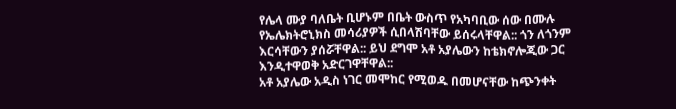የሌላ ሙያ ባለቤት ቢሆኑም በቤት ውስጥ የአካባቢው ሰው በሙሉ የኤሌክትሮኒክስ መሳሪያዎች ሲበላሽባቸው ይሰሩላቸዋል:: ጎን ለጎንም እርሳቸውን ያሰሯቸዋል:: ይህ ደግሞ አቶ አያሌውን ከቴክኖሎጂው ጋር እንዲተዋወቅ አድርገዋቸዋል::
አቶ አያሌው አዲስ ነገር መሞከር የሚወዱ በመሆናቸው ከጭንቀት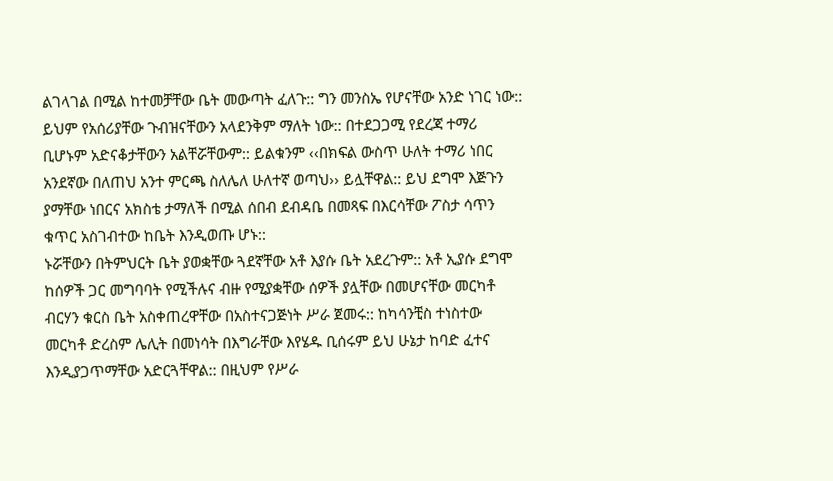ልገላገል በሚል ከተመቻቸው ቤት መውጣት ፈለጉ:: ግን መንስኤ የሆናቸው አንድ ነገር ነው:: ይህም የአሰሪያቸው ጉብዝናቸውን አላደንቅም ማለት ነው:: በተደጋጋሚ የደረጃ ተማሪ ቢሆኑም አድናቆታቸውን አልቸሯቸውም:: ይልቁንም ‹‹በክፍል ውስጥ ሁለት ተማሪ ነበር አንደኛው በለጠህ አንተ ምርጫ ስለሌለ ሁለተኛ ወጣህ›› ይሏቸዋል:: ይህ ደግሞ እጅጉን ያማቸው ነበርና አክስቴ ታማለች በሚል ሰበብ ደብዳቤ በመጻፍ በእርሳቸው ፖስታ ሳጥን ቁጥር አስገብተው ከቤት እንዲወጡ ሆኑ::
ኑሯቸውን በትምህርት ቤት ያወቋቸው ጓደኛቸው አቶ እያሱ ቤት አደረጉም:: አቶ ኢያሱ ደግሞ ከሰዎች ጋር መግባባት የሚችሉና ብዙ የሚያቋቸው ሰዎች ያሏቸው በመሆናቸው መርካቶ ብርሃን ቁርስ ቤት አስቀጠረዋቸው በአስተናጋጅነት ሥራ ጀመሩ:: ከካሳንቺስ ተነስተው መርካቶ ድረስም ሌሊት በመነሳት በእግራቸው እየሄዱ ቢሰሩም ይህ ሁኔታ ከባድ ፈተና እንዲያጋጥማቸው አድርጓቸዋል:: በዚህም የሥራ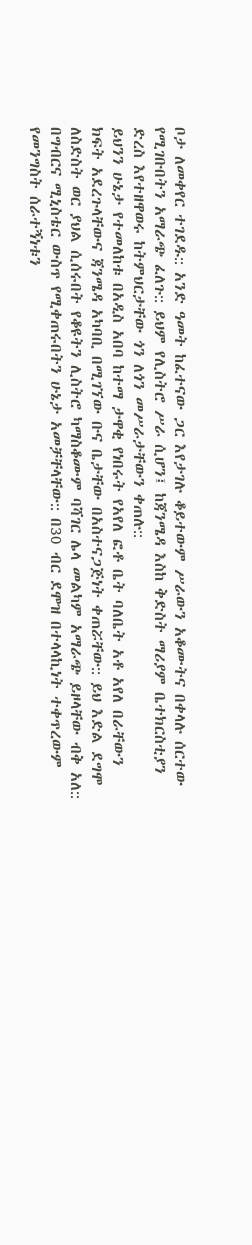ቦታ ለመቀየር ተገደዱ:: አንድ ዓመት ከፈተናው ጋር እየታገሉ ቆይተውም ሥራውን አቆሙትና በቀላሉ ሰርተው የሚገቡበትን አማራጭ ፈለጉ:: ይህም የሊስትሮ ሥራ ሲሆን፤ ከጃንሜዳ እስከ ቅድስት ማሪያም ቤተክርስቲያን ድረስ እየተዘዋወሩ ከትምህርታቸው ጎን ለጎን መሥራታቸውን ቀጠሉ::
ይህንን ሁኔታ የተመለከቱ በአዲስ አበባ ከተማ ታዋቂ የነበሩት የአየለ ፎቶ ቤት ባለቤት አቶ አየለ በራቸውን ክፍት አደረጉላቸውና ጃንሜዳ አካባቢ በሚገኘው ቡና ቤታቸው በአስተናጋጅነት ቀጠሯቸው:: ይህ እድል ደግሞ ለስድስት ወር ያህል ሲሰሩበት የቆዩትን ሊስትሮ ካማስቆሙም ባሻገር ሌላ መልካም አማራጭ ይዞላቸው ብቅ አለ:: በግብርና ሚኒስቴር ውስጥ የሚቀጠሩበትን ሁኔታ አመቻቸላቸው:: በ30 ብር ደሞዝ በተላላኪነት ተቀጥረውም የመንግስት ሰራተኝነቱን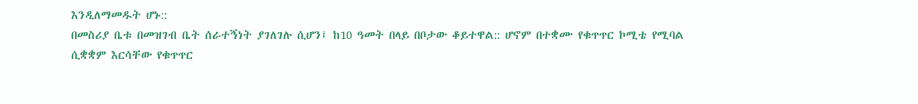እንዲለማመዱት ሆኑ::
በመስሪያ ቤቱ በመዝገብ ቤት ሰራተኝነት ያገለገሉ ሲሆን፤ ከ10 ዓመት በላይ በቦታው ቆይተዋል:: ሆኖም በተቋሙ የቁጥጥር ኮሚቴ የሚባል ሲቋቋም እርሳቸው የቁጥጥር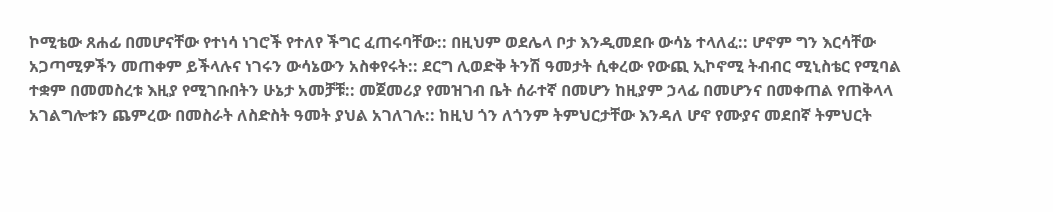ኮሚቴው ጸሐፊ በመሆናቸው የተነሳ ነገሮች የተለየ ችግር ፈጠሩባቸው:: በዚህም ወደሌላ ቦታ እንዲመደቡ ውሳኔ ተላለፈ:: ሆኖም ግን እርሳቸው አጋጣሚዎችን መጠቀም ይችላሉና ነገሩን ውሳኔውን አስቀየሩት:: ደርግ ሊወድቅ ትንሽ ዓመታት ሲቀረው የውጪ ኢኮኖሚ ትብብር ሚኒስቴር የሚባል ተቋም በመመስረቱ እዚያ የሚገቡበትን ሁኔታ አመቻቹ:: መጀመሪያ የመዝገብ ቤት ሰራተኛ በመሆን ከዚያም ኃላፊ በመሆንና በመቀጠል የጠቅላላ አገልግሎቱን ጨምረው በመስራት ለስድስት ዓመት ያህል አገለገሉ:: ከዚህ ጎን ለጎንም ትምህርታቸው እንዳለ ሆኖ የሙያና መደበኛ ትምህርት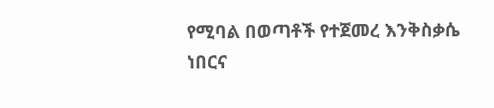የሚባል በወጣቶች የተጀመረ እንቅስቃሴ ነበርና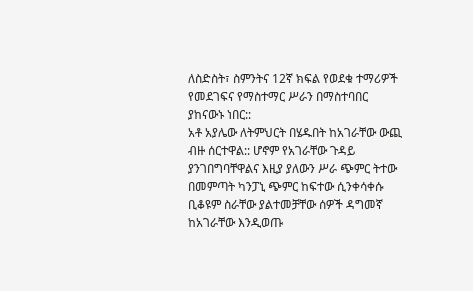ለስድስት፣ ስምንትና 12ኛ ክፍል የወደቁ ተማሪዎች የመደገፍና የማስተማር ሥራን በማስተባበር ያከናውኑ ነበር::
አቶ አያሌው ለትምህርት በሄዱበት ከአገራቸው ውጪ ብዙ ሰርተዋል:: ሆኖም የአገራቸው ጉዳይ ያንገበግባቸዋልና እዚያ ያለውን ሥራ ጭምር ትተው በመምጣት ካንፓኒ ጭምር ከፍተው ሲንቀሳቀሱ ቢቆዩም ስራቸው ያልተመቻቸው ሰዎች ዳግመኛ ከአገራቸው እንዲወጡ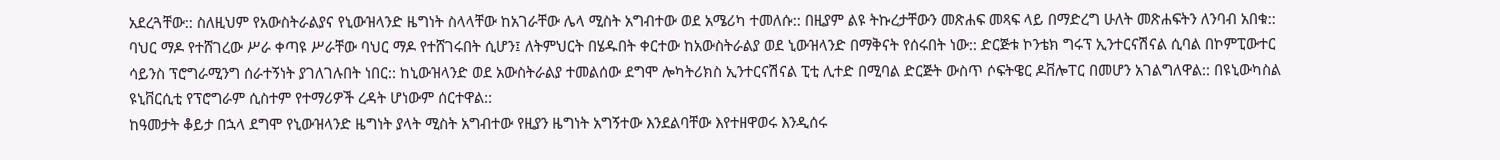አደረጓቸው:: ስለዚህም የአውስትራልያና የኒውዝላንድ ዜግነት ስላላቸው ከአገራቸው ሌላ ሚስት አግብተው ወደ አሜሪካ ተመለሱ:: በዚያም ልዩ ትኩረታቸውን መጽሐፍ መጻፍ ላይ በማድረግ ሁለት መጽሐፍትን ለንባብ አበቁ::
ባህር ማዶ የተሸገረው ሥራ ቀጣዩ ሥራቸው ባህር ማዶ የተሸገሩበት ሲሆን፤ ለትምህርት በሄዱበት ቀርተው ከአውስትራልያ ወደ ኒውዝላንድ በማቅናት የሰሩበት ነው:: ድርጅቱ ኮንቴክ ግሩፕ ኢንተርናሽናል ሲባል በኮምፒውተር ሳይንስ ፕሮግራሚንግ ሰራተኝነት ያገለገሉበት ነበር:: ከኒውዝላንድ ወደ አውስትራልያ ተመልሰው ደግሞ ሎካትሪክስ ኢንተርናሽናል ፒቲ ሊተድ በሚባል ድርጅት ውስጥ ሶፍትዌር ዶቨሎፐር በመሆን አገልግለዋል:: በዩኒውካስል ዩኒቨርሲቲ የፕሮግራም ሲስተም የተማሪዎች ረዳት ሆነውም ሰርተዋል::
ከዓመታት ቆይታ በኋላ ደግሞ የኒውዝላንድ ዜግነት ያላት ሚስት አግብተው የዚያን ዜግነት አግኝተው እንደልባቸው እየተዘዋወሩ እንዲሰሩ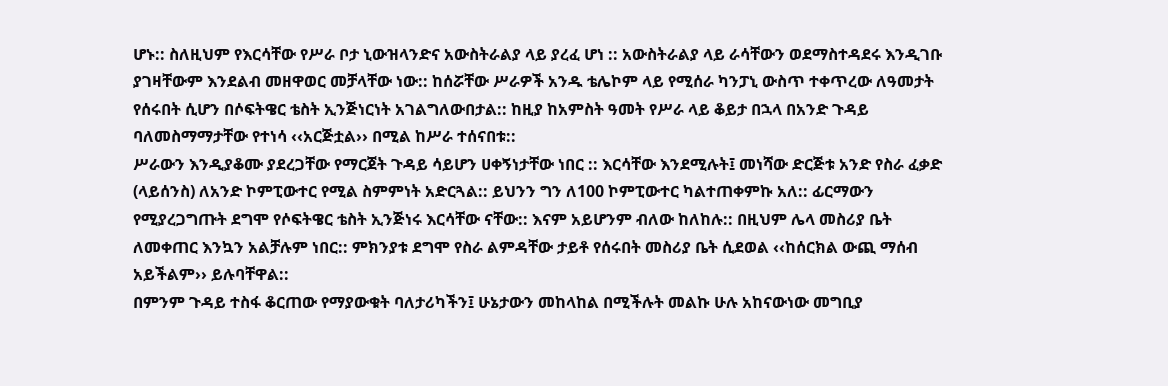ሆኑ:: ስለዚህም የእርሳቸው የሥራ ቦታ ኒውዝላንድና አውስትራልያ ላይ ያረፈ ሆነ :: አውስትራልያ ላይ ራሳቸውን ወደማስተዳደሩ እንዲገቡ ያገዛቸውም እንደልብ መዘዋወር መቻላቸው ነው:: ከሰሯቸው ሥራዎች አንዱ ቴሌኮም ላይ የሚሰራ ካንፓኒ ውስጥ ተቀጥረው ለዓመታት የሰሩበት ሲሆን በሶፍትዌር ቴስት ኢንጅነርነት አገልግለውበታል:: ከዚያ ከአምስት ዓመት የሥራ ላይ ቆይታ በኋላ በአንድ ጉዳይ ባለመስማማታቸው የተነሳ ‹‹አርጅቷል›› በሚል ከሥራ ተሰናበቱ::
ሥራውን እንዲያቆሙ ያደረጋቸው የማርጀት ጉዳይ ሳይሆን ሀቀኝነታቸው ነበር :: እርሳቸው እንደሚሉት፤ መነሻው ድርጅቱ አንድ የስራ ፈቃድ (ላይሰንስ) ለአንድ ኮምፒውተር የሚል ስምምነት አድርጓል:: ይህንን ግን ለ100 ኮምፒውተር ካልተጠቀምኩ አለ:: ፊርማውን የሚያረጋግጡት ደግሞ የሶፍትዌር ቴስት ኢንጅነሩ እርሳቸው ናቸው:: እናም አይሆንም ብለው ከለከሉ:: በዚህም ሌላ መስሪያ ቤት ለመቀጠር እንኳን አልቻሉም ነበር:: ምክንያቱ ደግሞ የስራ ልምዳቸው ታይቶ የሰሩበት መስሪያ ቤት ሲደወል ‹‹ከሰርክል ውጪ ማሰብ አይችልም›› ይሉባቸዋል::
በምንም ጉዳይ ተስፋ ቆርጠው የማያውቁት ባለታሪካችን፤ ሁኔታውን መከላከል በሚችሉት መልኩ ሁሉ አከናውነው መግቢያ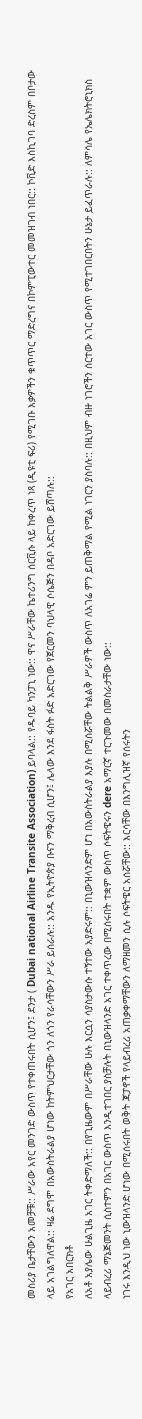መስሪያ ቤታቸውን አመቻቹ:: ሥራው አየር መንገድ ውስጥ የተቀጠሩበት ሲሆን፤ ደንታ ( Dubai national Airline Transite Association) ይባላል:: የዱባይ ካንፓኒ ነው:: ዋና ሥራቸው ኬተሪንግ ሰርቪሱ ላይ ከቀረጥ ነጻ (ዲዩቲ ፍሪ) የሚገቡ እቃዎችን ቁጥጥር ማድረግና በኮምፒውተር መመዝገብ ነበር:: ኮቪድ እስኪገባ ድረስም በቦታው ላይ አገልግለዋል:: ዛሬ ደግሞ በአውስትራልያ ሆነው ከትምህርታቸው ጎን ለጎን የራሳቸውን ሥራ ይሰራሉ:: አንዱ የኢትዮጵያ ቡናን ማቅረብ ሲሆን፤ ሌላው እንደ ፋስት ፉድ አድርገው የጀርመን ባህላዊ ሶሴጅን በዳቦ አድርገው ይሸጣሉ::
የአገር አበርክቶ
ለአቶ አያሌው ሁልጊዜ አገር ትቀድማለች:: በየጊዜውም በሥራቸው ሁሉ እርሷን ሳያስታውሱ ተኝተው አያድሩም:: በኒውዝላንድም ሆነ በአውስትራልያ እያሉ በሚሰሯቸው ትልልቅ ሥራዎች ውስጥ ለአገሬ ምን ይጠቅማል የሚል ነገርን ያስባሉ:: በዚህም ብዙ ነገሮችን ሰርተው አገር ውስጥ የሚተገበርበትን ሁኔታ ይፈጥራሉ:: ለምሳሌ የኤሌክትሮኒክስ ላይብረሪ ማኔጅመንት ሲስተምን በአገር ውስጥ እንዲተገበር ያስቻሉት በኒውዝላንድ አገር ተቀጥረው በሚሰሩበት ተቋም ውስጥ ሶፍትዌሩን dere አማርኛ ተርጉመው በመስራታቸው ነው::
ነገሩ እንዲህ ነው ኒውዝላንድ ሆነው በሚሰሩበት ወቅት ጃፓኖች የላይብረሪ አጠቃቀማቸውን ለማዘመን ሲሉ ሶፍትዌር አሰሯቸው:: እርሳቸው በእንግሊዝኛ የሰሩትን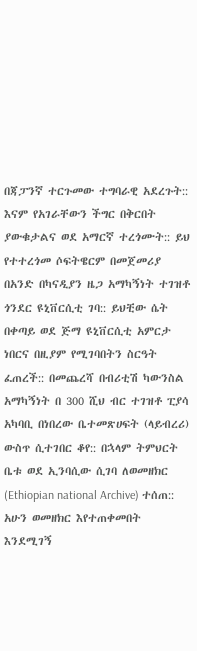በጃፓንኛ ተርጉመው ተግባራዊ አደረጉት:: እናም የአገራቸውን ችግር በቅርበት ያውቁታልና ወደ አማርኛ ተረጎሙት:: ይህ የተተረጎመ ሶፍትዌርም በመጀመሪያ በአንድ በካናዲያን ዜጋ አማካኝነት ተገዝቶ ጎንደር ዩኒቨርሲቲ ገባ:: ይህቺው ሴት በቀጣይ ወደ ጅማ ዩኒቨርሲቲ አምርታ ነበርና በዚያም የሚገባበትን ስርዓት ፈጠረች:: በመጨረሻ በብሪቲሽ ካውንስል አማካኝነት በ 300 ሺህ ብር ተገዝቶ ፒያሳ አካባቢ በነበረው ቤተመጽሀፍት (ላይብረሪ) ውስጥ ሲተገበር ቆየ:: በኋላም ትምህርት ቤቱ ወደ ኢንባሲው ሲገባ ለወመዘክር (Ethiopian national Archive) ተሰጠ:: አሁን ወመዘክር እየተጠቀመበት እንደሚገኝ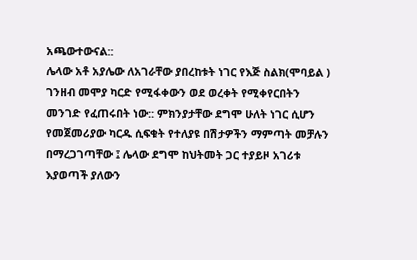አጫውተውናል::
ሌላው አቶ አያሌው ለአገራቸው ያበረከቱት ነገር የእጅ ስልክ(ሞባይል ) ገንዘብ መሞያ ካርድ የሚፋቀውን ወደ ወረቀት የሚቀየርበትን መንገድ የፈጠሩበት ነው:: ምክንያታቸው ደግሞ ሁለት ነገር ሲሆን የመጀመሪያው ካርዱ ሲፍቁት የተለያዩ በሽታዎችን ማምጣት መቻሉን በማረጋገጣቸው ፤ ሌላው ደግሞ ከህትመት ጋር ተያይዞ አገሪቱ እያወጣች ያለውን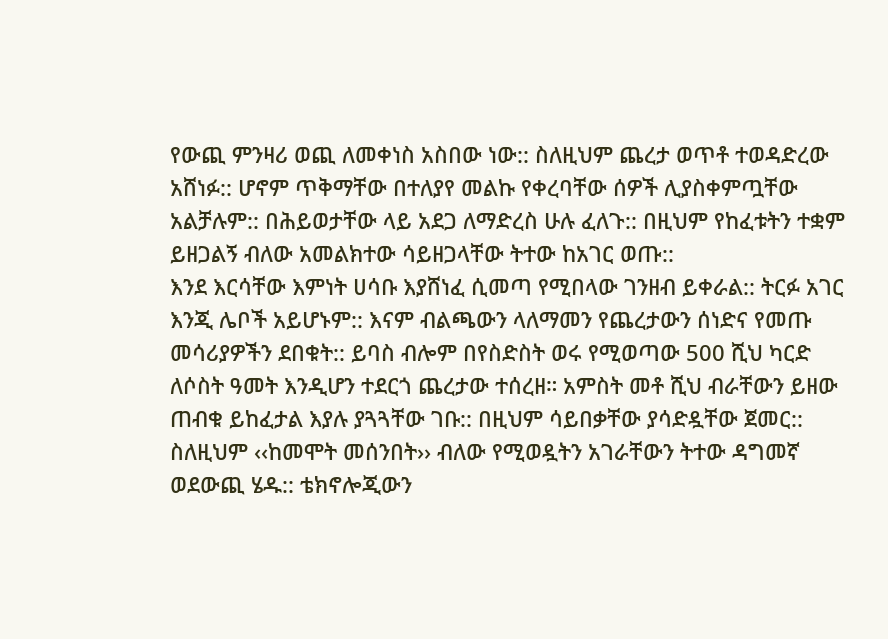የውጪ ምንዛሪ ወጪ ለመቀነስ አስበው ነው:: ስለዚህም ጨረታ ወጥቶ ተወዳድረው አሸነፉ:: ሆኖም ጥቅማቸው በተለያየ መልኩ የቀረባቸው ሰዎች ሊያስቀምጧቸው አልቻሉም:: በሕይወታቸው ላይ አደጋ ለማድረስ ሁሉ ፈለጉ:: በዚህም የከፈቱትን ተቋም ይዘጋልኝ ብለው አመልክተው ሳይዘጋላቸው ትተው ከአገር ወጡ::
እንደ እርሳቸው እምነት ሀሳቡ እያሸነፈ ሲመጣ የሚበላው ገንዘብ ይቀራል:: ትርፉ አገር እንጂ ሌቦች አይሆኑም:: እናም ብልጫውን ላለማመን የጨረታውን ሰነድና የመጡ መሳሪያዎችን ደበቁት:: ይባስ ብሎም በየስድስት ወሩ የሚወጣው 500 ሺህ ካርድ ለሶስት ዓመት እንዲሆን ተደርጎ ጨረታው ተሰረዘ። አምስት መቶ ሺህ ብራቸውን ይዘው ጠብቁ ይከፈታል እያሉ ያጓጓቸው ገቡ:: በዚህም ሳይበቃቸው ያሳድዷቸው ጀመር:: ስለዚህም ‹‹ከመሞት መሰንበት›› ብለው የሚወዷትን አገራቸውን ትተው ዳግመኛ ወደውጪ ሄዱ:: ቴክኖሎጂውን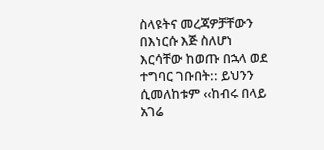ስላዩትና መረጃዎቻቸውን በእነርሱ እጅ ስለሆነ እርሳቸው ከወጡ በኋላ ወደ ተግባር ገቡበት:: ይህንን ሲመለከቱም ‹‹ከብሩ በላይ አገሬ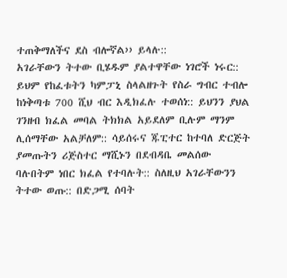ተጠቅማለችና ደስ ብሎኛል›› ይላሉ::
አገራቸውን ትተው ቢሄዱም ያልተዋቸው ነገሮች ነሩር:: ይህም የከፈቱትን ካምፓኒ ስላልዘጉት የስራ ግብር ተብሎ ከነቅጣቱ 700 ሺህ ብር እዲክፈሉ ተወሰነ:: ይህንን ያህል ገንዘብ ክፈል መባል ትክክል አይደለም ቢሉም ማንም ሊሰማቸው አልቻለም:: ሳይሰሩና ጁፒተር ከተባለ ድርጅት ያመጡትን ሪጅስተር ማሺኑን በደብዳቤ መልሰው ባሉበትም ነበር ክፈል የተባሉት:: ስለዚህ አገራቸውንን ትተው ወጡ:: በድጋሚ ሰባት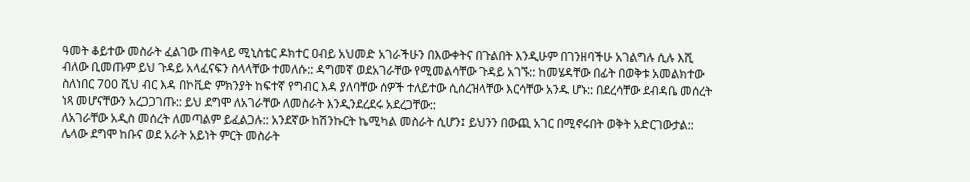ዓመት ቆይተው መስራት ፈልገው ጠቅላይ ሚኒስቴር ዶክተር ዐብይ አህመድ አገራችሁን በእውቀትና በጉልበት እንዲሁም በገንዘባችሁ አገልግሉ ሲሉ እሺ ብለው ቢመጡም ይህ ጉዳይ አላፈናፍን ስላላቸው ተመለሱ:: ዳግመኛ ወደአገራቸው የሚመልሳቸው ጉዳይ አገኙ:: ከመሄዳቸው በፊት በወቅቱ አመልክተው ስለነበር 700 ሺህ ብር እዳ በኮቪድ ምክንያት ከፍተኛ የግብር እዳ ያለባቸው ሰዎች ተለይተው ሲሰረዝላቸው እርሳቸው አንዱ ሆኑ:: በደረሳቸው ደብዳቤ መሰረት ነጻ መሆናቸውን አረጋጋገጡ:: ይህ ደግሞ ለአገራቸው ለመስራት እንዲንደረደሩ አደረጋቸው::
ለአገራቸው አዲስ መሰረት ለመጣልም ይፈልጋሉ:: አንደኛው ከሽንኩርት ኬሚካል መስራት ሲሆን፤ ይህንን በውጪ አገር በሚኖሩበት ወቅት አድርገውታል:: ሌላው ደግሞ ከቡና ወደ አራት አይነት ምርት መስራት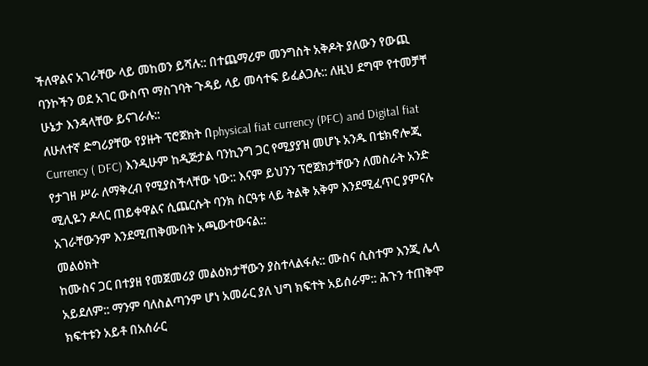ችለዋልና አገራቸው ላይ መከወን ይሻሉ:: በተጨማሪም መንግስት አቅዶት ያለውን የውጪ ባንኮችን ወደ አገር ውስጥ ማስገባት ጉዳይ ላይ መሳተፍ ይፈልጋሉ:: ለዚህ ደግሞ የተመቻቸ ሁኔታ እንዳላቸው ይናገራሉ::
ለሁለተኛ ድግሪያቸው የያዙት ፕሮጀክት በphysical fiat currency (PFC) and Digital fiat Currency ( DFC) እንዲሁም ከዲጅታል ባንኪንግ ጋር የሚያያዝ መሆኑ አንዱ በቴክኖሎጂ የታገዘ ሥራ ለማቅረብ የሚያስችላቸው ነው:: እናም ይህንን ፕሮጀክታቸውን ለመስራት አንድ ሚሊዬን ዶላር ጠይቀዋልና ሲጨርሱት ባንክ ስርዓቱ ላይ ትልቅ አቅም እንደሚፈጥር ያምናሉ አገራቸውንም እንደሚጠቅሙበት አጫውተውናል::
መልዕክት
ከሙስና ጋር በተያዘ የመጀመሪያ መልዕክታቸውን ያስተላልፋሉ:: ሙስና ሲስተም እንጂ ሌላ አይደለም:: ማንም ባለስልጣንም ሆነ አመራር ያለ ህግ ክፍተት አይሰራም:: ሕጉን ተጠቅሞ ክፍተቱን አይቶ በአሰራር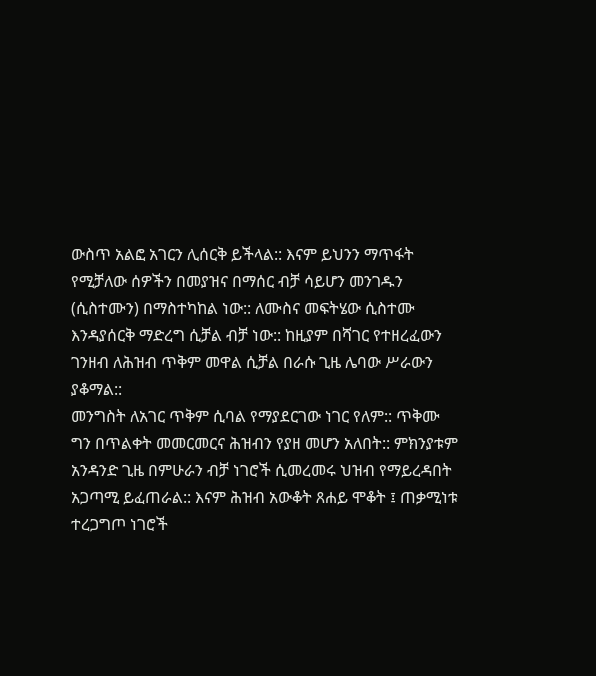ውስጥ አልፎ አገርን ሊሰርቅ ይችላል:: እናም ይህንን ማጥፋት የሚቻለው ሰዎችን በመያዝና በማሰር ብቻ ሳይሆን መንገዱን (ሲስተሙን) በማስተካከል ነው:: ለሙስና መፍትሄው ሲስተሙ እንዳያሰርቅ ማድረግ ሲቻል ብቻ ነው:: ከዚያም በሻገር የተዘረፈውን ገንዘብ ለሕዝብ ጥቅም መዋል ሲቻል በራሱ ጊዜ ሌባው ሥራውን ያቆማል::
መንግስት ለአገር ጥቅም ሲባል የማያደርገው ነገር የለም:: ጥቅሙ ግን በጥልቀት መመርመርና ሕዝብን የያዘ መሆን አለበት:: ምክንያቱም አንዳንድ ጊዜ በምሁራን ብቻ ነገሮች ሲመረመሩ ህዝብ የማይረዳበት አጋጣሚ ይፈጠራል:: እናም ሕዝብ አውቆት ጸሐይ ሞቆት ፤ ጠቃሚነቱ ተረጋግጦ ነገሮች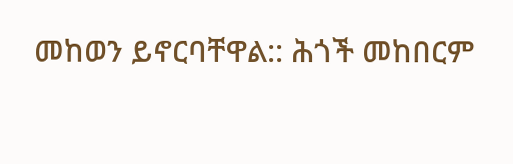መከወን ይኖርባቸዋል:: ሕጎች መከበርም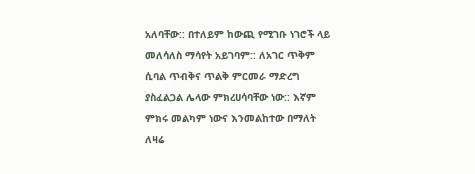አለባቸው:: በተለይም ከውጪ የሚገቡ ነገሮች ላይ መለሳለስ ማሳየት አይገባም:: ለአገር ጥቅም ሲባል ጥብቅና ጥልቅ ምርመራ ማድረግ ያስፈልጋል ሌላው ምክረሀሳባቸው ነው:: እኛም ምክሩ መልካም ነውና እንመልከተው በማለት ለዛሬ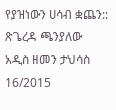የያዝነውን ሀሳብ ቋጨን::
ጽጌረዳ ጫንያለው
አዲስ ዘመን ታህሳስ 16/2015